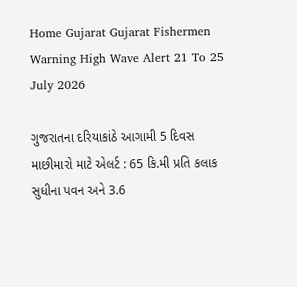Home Gujarat Gujarat Fishermen Warning High Wave Alert 21 To 25 July 2026

ગુજરાતના દરિયાકાંઠે આગામી 5 દિવસ માછીમારો માટે એલર્ટ : 65 કિ.મી પ્રતિ કલાક સુધીના પવન અને 3.6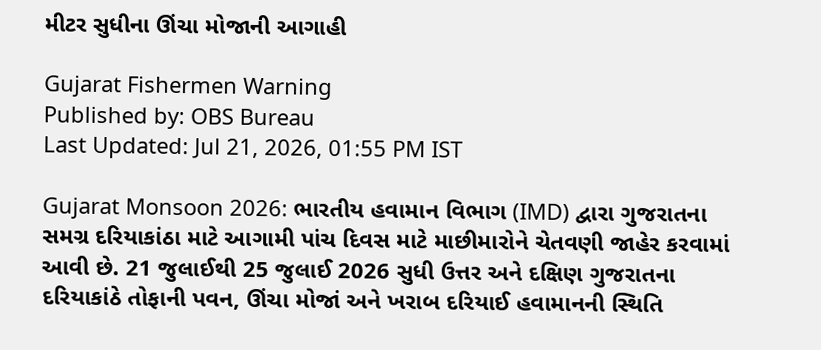મીટર સુધીના ઊંચા મોજાની આગાહી

Gujarat Fishermen Warning
Published by: OBS Bureau
Last Updated: Jul 21, 2026, 01:55 PM IST

Gujarat Monsoon 2026: ભારતીય હવામાન વિભાગ (IMD) દ્વારા ગુજરાતના સમગ્ર દરિયાકાંઠા માટે આગામી પાંચ દિવસ માટે માછીમારોને ચેતવણી જાહેર કરવામાં આવી છે. 21 જુલાઈથી 25 જુલાઈ 2026 સુધી ઉત્તર અને દક્ષિણ ગુજરાતના દરિયાકાંઠે તોફાની પવન, ઊંચા મોજાં અને ખરાબ દરિયાઈ હવામાનની સ્થિતિ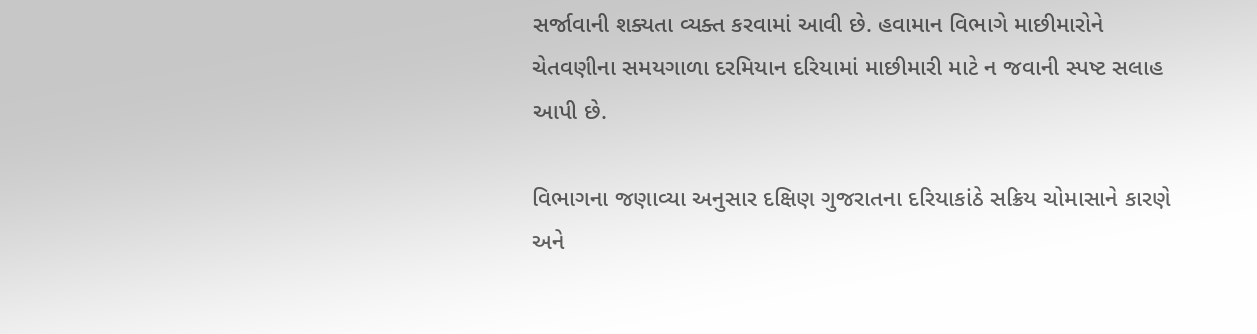સર્જાવાની શક્યતા વ્યક્ત કરવામાં આવી છે. હવામાન વિભાગે માછીમારોને ચેતવણીના સમયગાળા દરમિયાન દરિયામાં માછીમારી માટે ન જવાની સ્પષ્ટ સલાહ આપી છે.

વિભાગના જણાવ્યા અનુસાર દક્ષિણ ગુજરાતના દરિયાકાંઠે સક્રિય ચોમાસાને કારણે અને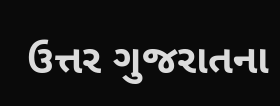ઉત્તર ગુજરાતના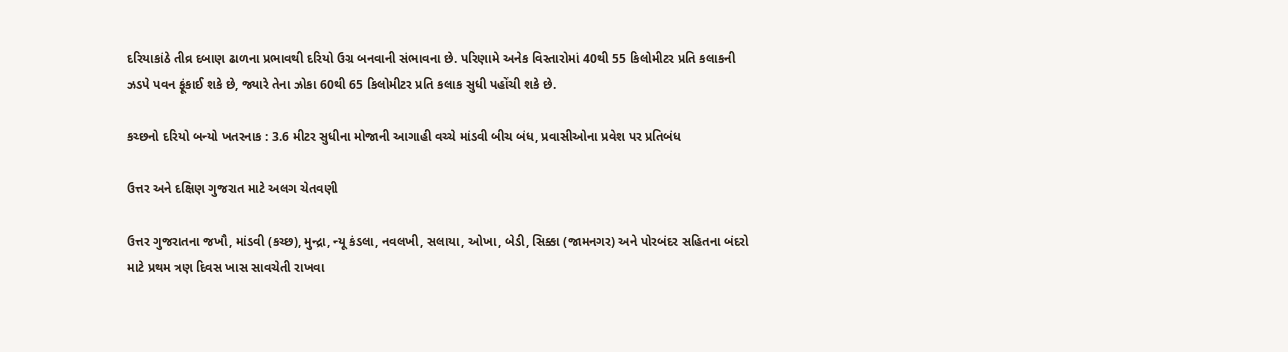દરિયાકાંઠે તીવ્ર દબાણ ઢાળના પ્રભાવથી દરિયો ઉગ્ર બનવાની સંભાવના છે. પરિણામે અનેક વિસ્તારોમાં 40થી 55 કિલોમીટર પ્રતિ કલાકની ઝડપે પવન ફૂંકાઈ શકે છે, જ્યારે તેના ઝોકા 60થી 65 કિલોમીટર પ્રતિ કલાક સુધી પહોંચી શકે છે.

કચ્છનો દરિયો બન્યો ખતરનાક : 3.6 મીટર સુધીના મોજાની આગાહી વચ્ચે માંડવી બીચ બંધ, પ્રવાસીઓના પ્રવેશ પર પ્રતિબંધ

ઉત્તર અને દક્ષિણ ગુજરાત માટે અલગ ચેતવણી

ઉત્તર ગુજરાતના જખૌ, માંડવી (કચ્છ), મુન્દ્રા, ન્યૂ કંડલા, નવલખી, સલાયા, ઓખા, બેડી, સિક્કા (જામનગર) અને પોરબંદર સહિતના બંદરો માટે પ્રથમ ત્રણ દિવસ ખાસ સાવચેતી રાખવા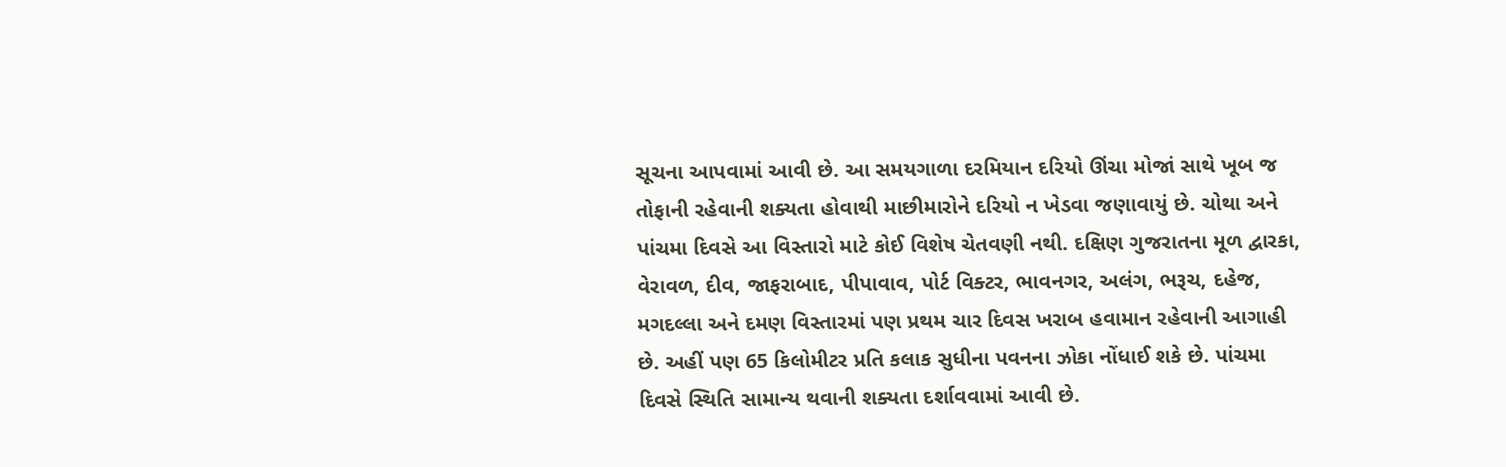સૂચના આપવામાં આવી છે. આ સમયગાળા દરમિયાન દરિયો ઊંચા મોજાં સાથે ખૂબ જ તોફાની રહેવાની શક્યતા હોવાથી માછીમારોને દરિયો ન ખેડવા જણાવાયું છે. ચોથા અને પાંચમા દિવસે આ વિસ્તારો માટે કોઈ વિશેષ ચેતવણી નથી. દક્ષિણ ગુજરાતના મૂળ દ્વારકા, વેરાવળ, દીવ, જાફરાબાદ, પીપાવાવ, પોર્ટ વિક્ટર, ભાવનગર, અલંગ, ભરૂચ, દહેજ, મગદલ્લા અને દમણ વિસ્તારમાં પણ પ્રથમ ચાર દિવસ ખરાબ હવામાન રહેવાની આગાહી છે. અહીં પણ 65 કિલોમીટર પ્રતિ કલાક સુધીના પવનના ઝોકા નોંધાઈ શકે છે. પાંચમા દિવસે સ્થિતિ સામાન્ય થવાની શક્યતા દર્શાવવામાં આવી છે.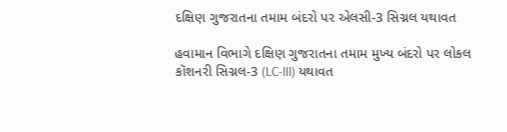દક્ષિણ ગુજરાતના તમામ બંદરો પર એલસી-3 સિગ્નલ યથાવત

હવામાન વિભાગે દક્ષિણ ગુજરાતના તમામ મુખ્ય બંદરો પર લોકલ કૉશનરી સિગ્નલ-3 (LC-III) યથાવત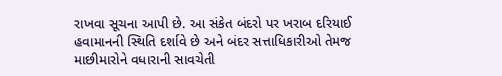રાખવા સૂચના આપી છે. આ સંકેત બંદરો પર ખરાબ દરિયાઈ હવામાનની સ્થિતિ દર્શાવે છે અને બંદર સત્તાધિકારીઓ તેમજ માછીમારોને વધારાની સાવચેતી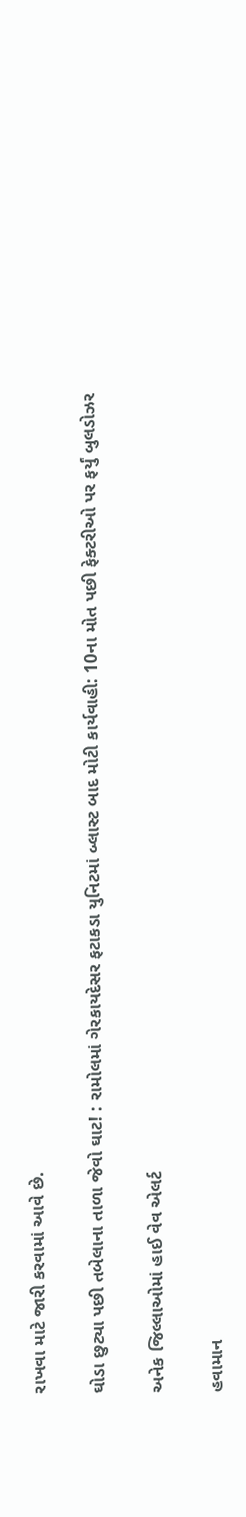રાખવા માટે જારી કરવામાં આવે છે.

ઘોડા છુટ્યા પછી તબેલાના તાળા જેવો ઘાટ! : રામોલમાં ગેરકાયદેસર ફટાકડા યુનિટમાં બ્લાસ્ટ બાદ મોટી કાર્યવાહી: 10ના મોત પછી ફેક્ટરીઓ પર ફર્યું બુલડોઝર

અનેક જિલ્લાઓમાં હાઈ વેવ એલર્ટ

હવામાન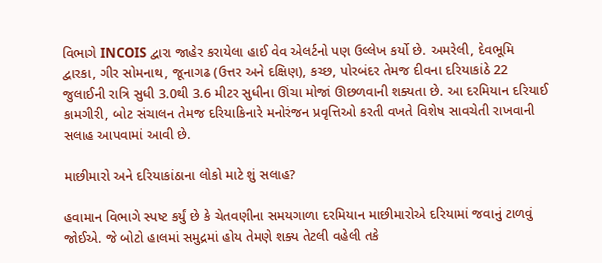વિભાગે INCOIS દ્વારા જાહેર કરાયેલા હાઈ વેવ એલર્ટનો પણ ઉલ્લેખ કર્યો છે. અમરેલી, દેવભૂમિ દ્વારકા, ગીર સોમનાથ, જૂનાગઢ (ઉત્તર અને દક્ષિણ), કચ્છ, પોરબંદર તેમજ દીવના દરિયાકાંઠે 22 જુલાઈની રાત્રિ સુધી 3.0થી 3.6 મીટર સુધીના ઊંચા મોજાં ઊછળવાની શક્યતા છે. આ દરમિયાન દરિયાઈ કામગીરી, બોટ સંચાલન તેમજ દરિયાકિનારે મનોરંજન પ્રવૃત્તિઓ કરતી વખતે વિશેષ સાવચેતી રાખવાની સલાહ આપવામાં આવી છે.

માછીમારો અને દરિયાકાંઠાના લોકો માટે શું સલાહ?

હવામાન વિભાગે સ્પષ્ટ કર્યું છે કે ચેતવણીના સમયગાળા દરમિયાન માછીમારોએ દરિયામાં જવાનું ટાળવું જોઈએ. જે બોટો હાલમાં સમુદ્રમાં હોય તેમણે શક્ય તેટલી વહેલી તકે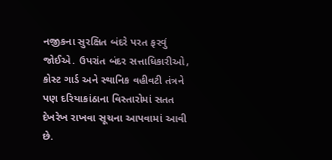નજીકના સુરક્ષિત બંદરે પરત ફરવું જોઈએ. ઉપરાંત બંદર સત્તાધિકારીઓ, કોસ્ટ ગાર્ડ અને સ્થાનિક વહીવટી તંત્રને પણ દરિયાકાંઠાના વિસ્તારોમાં સતત દેખરેખ રાખવા સૂચના આપવામાં આવી છે.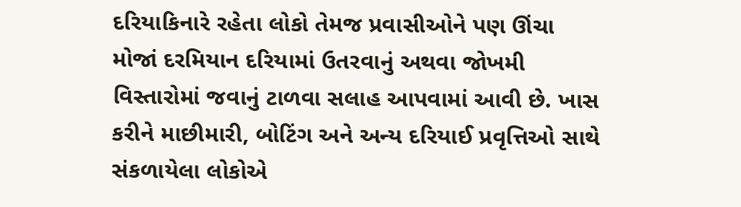દરિયાકિનારે રહેતા લોકો તેમજ પ્રવાસીઓને પણ ઊંચા મોજાં દરમિયાન દરિયામાં ઉતરવાનું અથવા જોખમી વિસ્તારોમાં જવાનું ટાળવા સલાહ આપવામાં આવી છે. ખાસ કરીને માછીમારી, બોટિંગ અને અન્ય દરિયાઈ પ્રવૃત્તિઓ સાથે સંકળાયેલા લોકોએ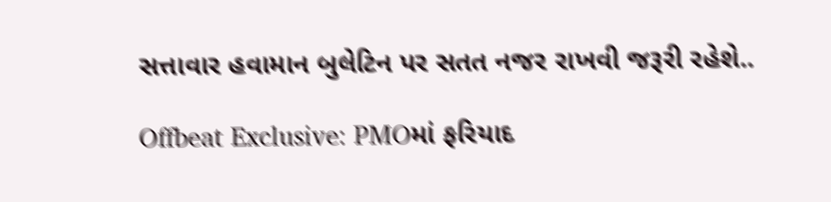સત્તાવાર હવામાન બુલેટિન પર સતત નજર રાખવી જરૂરી રહેશે..

Offbeat Exclusive: PMOમાં ફરિયાદ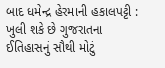બાદ ધમેન્દ્ર હેરમાની હકાલપટ્ટી : ખુલી શકે છે ગુજરાતના ઈતિહાસનું સૌથી મોટું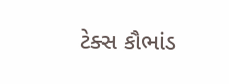ટેક્સ કૌભાંડ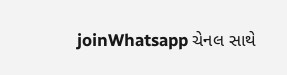joinWhatsapp ચેનલ સાથે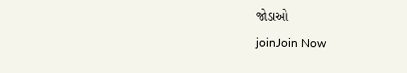જોડાઓ
joinJoin Now